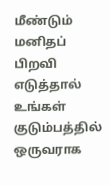மீண்டும் மனிதப் பிறவி எடுத்தால் உங்கள் குடும்பத்தில் ஒருவராக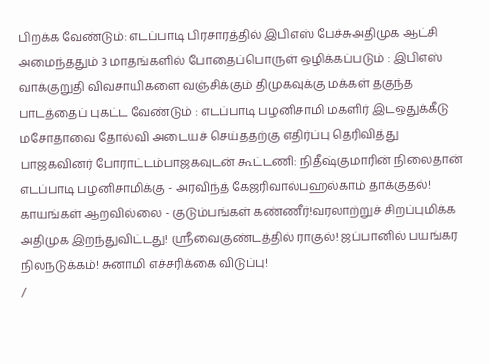பிறக்க வேண்டும்: எடப்பாடி பிரசாரத்தில் இபிஎஸ் பேச்சுஅதிமுக ஆட்சி அமைந்ததும் 3 மாதங்களில் போதைப்பொருள் ஒழிக்கப்படும் : இபிஎஸ் வாக்குறுதி விவசாயிகளை வஞ்சிக்கும் திமுகவுக்கு மக்கள் தகுந்த பாடத்தைப் புகட்ட வேண்டும் : எடப்பாடி பழனிசாமி மகளிர் இடஒதுக்கீடு மசோதாவை தோல்வி அடையச் செய்ததற்கு எதிர்ப்பு தெரிவித்து பாஜகவினர் போராட்டம்பாஜகவுடன் கூட்டணி: நிதீஷ்குமாரின் நிலைதான் எடப்பாடி பழனிசாமிக்கு - அரவிந்த் கேஜரிவால்பஹல்காம் தாக்குதல்! காயங்கள் ஆறவில்லை - குடும்பங்கள் கண்ணீர்!வரலாற்றுச் சிறப்புமிக்க அதிமுக இறந்துவிட்டது! ஸ்ரீவைகுண்டத்தில் ராகுல்! ஜப்பானில் பயங்கர நிலநடுக்கம்! சுனாமி எச்சரிக்கை விடுப்பு!
/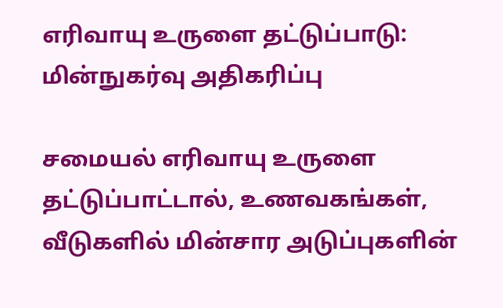எரிவாயு உருளை தட்டுப்பாடு: மின்நுகர்வு அதிகரிப்பு

சமையல் எரிவாயு உருளை தட்டுப்பாட்டால், உணவகங்கள், வீடுகளில் மின்சார அடுப்புகளின்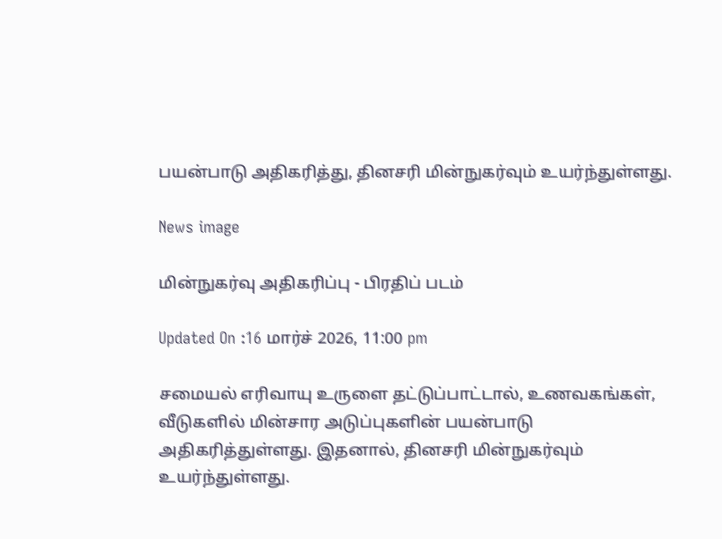பயன்பாடு அதிகரித்து, தினசரி மின்நுகர்வும் உயர்ந்துள்ளது.

News image

மின்நுகர்வு அதிகரிப்பு - பிரதிப் படம்

Updated On :16 மார்ச் 2026, 11:00 pm

சமையல் எரிவாயு உருளை தட்டுப்பாட்டால், உணவகங்கள், வீடுகளில் மின்சார அடுப்புகளின் பயன்பாடு அதிகரித்துள்ளது. இதனால், தினசரி மின்நுகர்வும் உயர்ந்துள்ளது.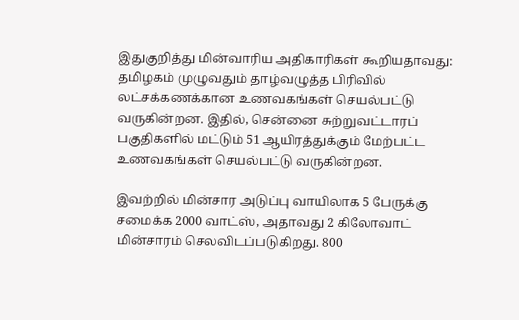இதுகுறித்து மின்வாரிய அதிகாரிகள் கூறியதாவது: தமிழகம் முழுவதும் தாழ்வழுத்த பிரிவில் லட்சக்கணக்கான உணவகங்கள் செயல்பட்டு வருகின்றன. இதில், சென்னை சுற்றுவட்டாரப் பகுதிகளில் மட்டும் 51 ஆயிரத்துக்கும் மேற்பட்ட உணவகங்கள் செயல்பட்டு வருகின்றன.

இவற்றில் மின்சார அடுப்பு வாயிலாக 5 பேருக்கு சமைக்க 2000 வாட்ஸ், அதாவது 2 கிலோவாட் மின்சாரம் செலவிடப்படுகிறது. 800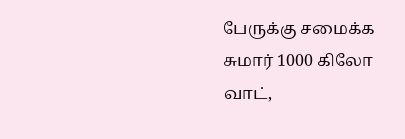பேருக்கு சமைக்க சுமார் 1000 கிலோ வாட்,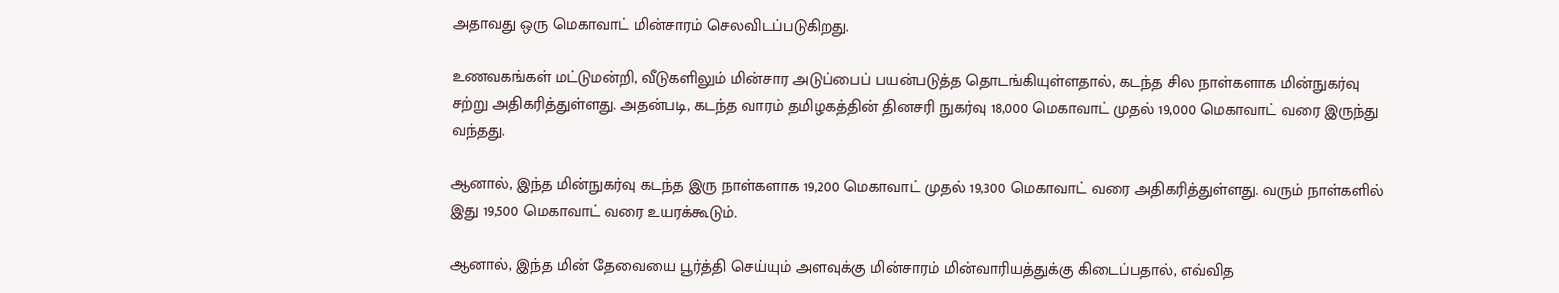அதாவது ஒரு மெகாவாட் மின்சாரம் செலவிடப்படுகிறது.

உணவகங்கள் மட்டுமன்றி, வீடுகளிலும் மின்சார அடுப்பைப் பயன்படுத்த தொடங்கியுள்ளதால், கடந்த சில நாள்களாக மின்நுகர்வு சற்று அதிகரித்துள்ளது. அதன்படி, கடந்த வாரம் தமிழகத்தின் தினசரி நுகர்வு 18,000 மெகாவாட் முதல் 19,000 மெகாவாட் வரை இருந்து வந்தது.

ஆனால், இந்த மின்நுகர்வு கடந்த இரு நாள்களாக 19,200 மெகாவாட் முதல் 19,300 மெகாவாட் வரை அதிகரித்துள்ளது. வரும் நாள்களில் இது 19,500 மெகாவாட் வரை உயரக்கூடும்.

ஆனால், இந்த மின் தேவையை பூர்த்தி செய்யும் அளவுக்கு மின்சாரம் மின்வாரியத்துக்கு கிடைப்பதால், எவ்வித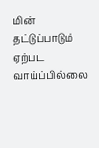மின் தட்டுப்பாடும் ஏற்பட வாய்ப்பில்லை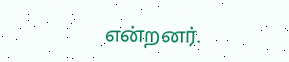என்றனர்.